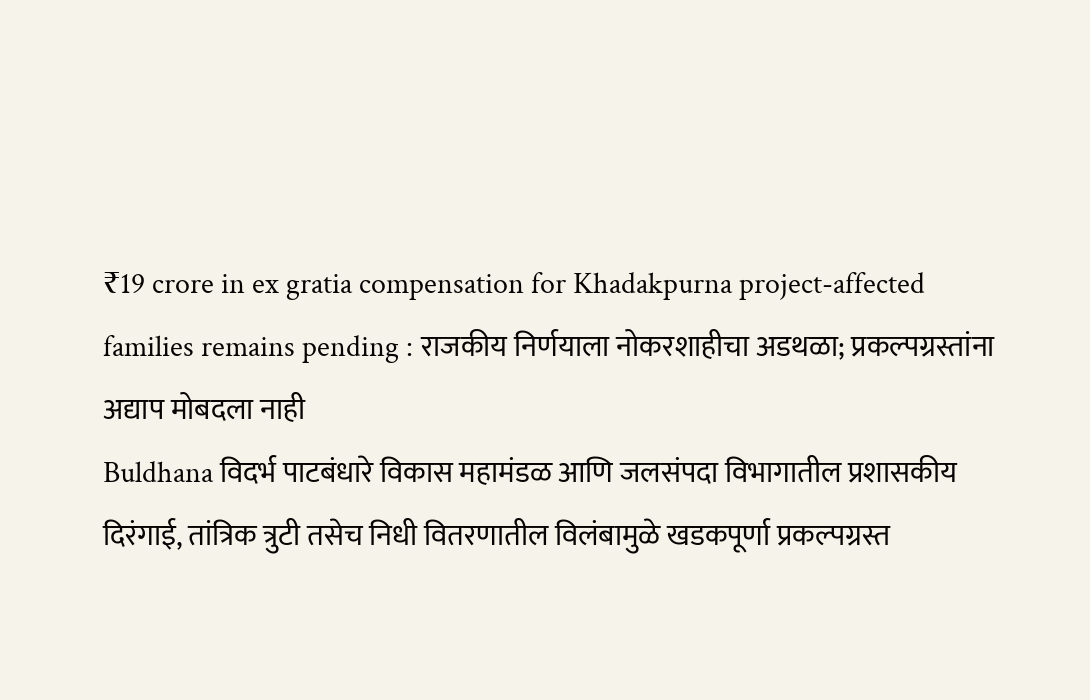₹19 crore in ex gratia compensation for Khadakpurna project-affected families remains pending : राजकीय निर्णयाला नोकरशाहीचा अडथळा; प्रकल्पग्रस्तांना अद्याप मोबदला नाही
Buldhana विदर्भ पाटबंधारे विकास महामंडळ आणि जलसंपदा विभागातील प्रशासकीय दिरंगाई, तांत्रिक त्रुटी तसेच निधी वितरणातील विलंबामुळे खडकपूर्णा प्रकल्पग्रस्त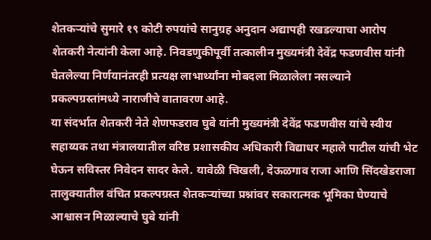शेतकऱ्यांचे सुमारे १९ कोटी रुपयांचे सानुग्रह अनुदान अद्यापही रखडल्याचा आरोप शेतकरी नेत्यांनी केला आहे. निवडणुकीपूर्वी तत्कालीन मुख्यमंत्री देवेंद्र फडणवीस यांनी घेतलेल्या निर्णयानंतरही प्रत्यक्ष लाभार्थ्यांना मोबदला मिळालेला नसल्याने प्रकल्पग्रस्तांमध्ये नाराजीचे वातावरण आहे.
या संदर्भात शेतकरी नेते शेणफडराव घुबे यांनी मुख्यमंत्री देवेंद्र फडणवीस यांचे स्वीय सहाय्यक तथा मंत्रालयातील वरिष्ठ प्रशासकीय अधिकारी विद्याधर महाले पाटील यांची भेट घेऊन सविस्तर निवेदन सादर केले. यावेळी चिखली, देऊळगाव राजा आणि सिंदखेडराजा तालुक्यातील वंचित प्रकल्पग्रस्त शेतकऱ्यांच्या प्रश्नांवर सकारात्मक भूमिका घेण्याचे आश्वासन मिळाल्याचे घुबे यांनी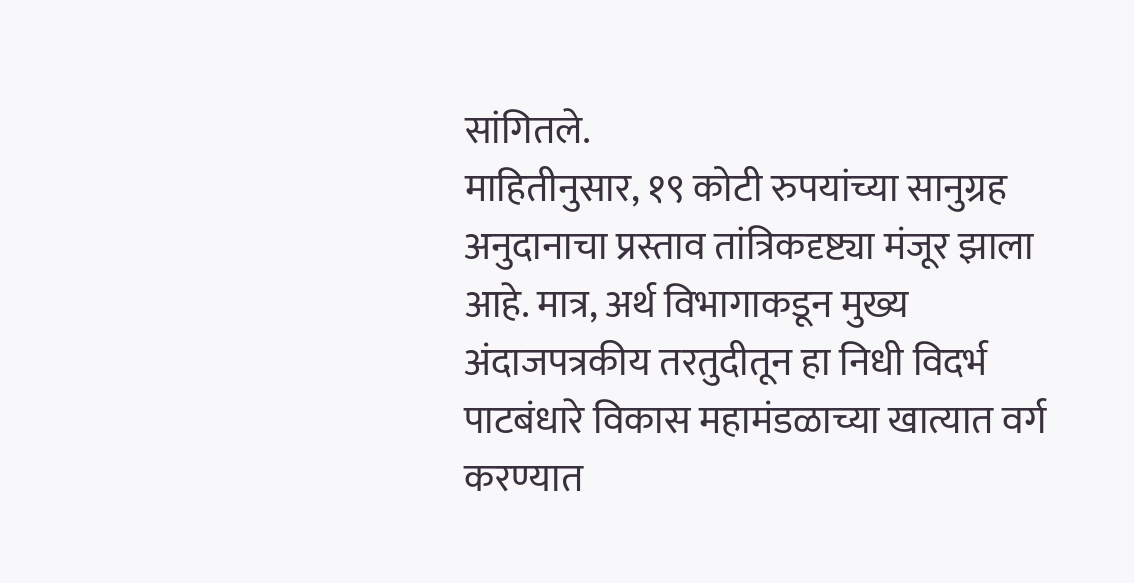सांगितले.
माहितीनुसार, १९ कोटी रुपयांच्या सानुग्रह अनुदानाचा प्रस्ताव तांत्रिकदृष्ट्या मंजूर झाला आहे. मात्र, अर्थ विभागाकडून मुख्य अंदाजपत्रकीय तरतुदीतून हा निधी विदर्भ पाटबंधारे विकास महामंडळाच्या खात्यात वर्ग करण्यात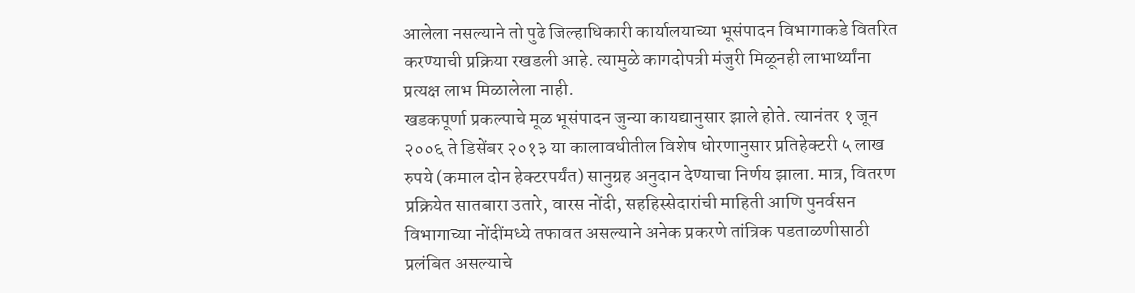आलेला नसल्याने तो पुढे जिल्हाधिकारी कार्यालयाच्या भूसंपादन विभागाकडे वितरित करण्याची प्रक्रिया रखडली आहे. त्यामुळे कागदोपत्री मंजुरी मिळूनही लाभार्थ्यांना प्रत्यक्ष लाभ मिळालेला नाही.
खडकपूर्णा प्रकल्पाचे मूळ भूसंपादन जुन्या कायद्यानुसार झाले होते. त्यानंतर १ जून २००६ ते डिसेंबर २०१३ या कालावधीतील विशेष धोरणानुसार प्रतिहेक्टरी ५ लाख रुपये (कमाल दोन हेक्टरपर्यंत) सानुग्रह अनुदान देण्याचा निर्णय झाला. मात्र, वितरण प्रक्रियेत सातबारा उतारे, वारस नोंदी, सहहिस्सेदारांची माहिती आणि पुनर्वसन विभागाच्या नोंदींमध्ये तफावत असल्याने अनेक प्रकरणे तांत्रिक पडताळणीसाठी प्रलंबित असल्याचे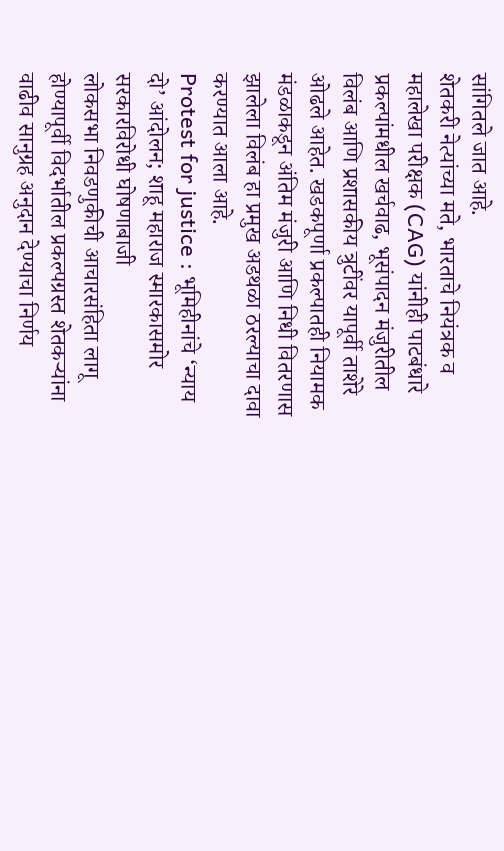सांगितले जात आहे.
शेतकरी नेत्यांच्या मते, भारताचे नियंत्रक व महालेखा परीक्षक (CAG) यांनीही पाटबंधारे प्रकल्पांमधील खर्चवाढ, भूसंपादन मंजुरीतील विलंब आणि प्रशासकीय त्रुटींवर यापूर्वी ताशेरे ओढले आहेत. खडकपूर्णा प्रकल्पातही नियामक मंडळाकडून अंतिम मंजुरी आणि निधी वितरणास झालेला विलंब हा प्रमुख अडथळा ठरल्याचा दावा करण्यात आला आहे.
Protest for justice : भूमिहीनांचे ‘न्याय दो’ आंदोलन; शाहू महाराज स्मारकासमोर सरकारविरोधी घोषणाबाजी
लोकसभा निवडणुकीची आचारसंहिता लागू होण्यापूर्वी विदर्भातील प्रकल्पग्रस्त शेतकऱ्यांना वाढीव सानुग्रह अनुदान देण्याचा निर्णय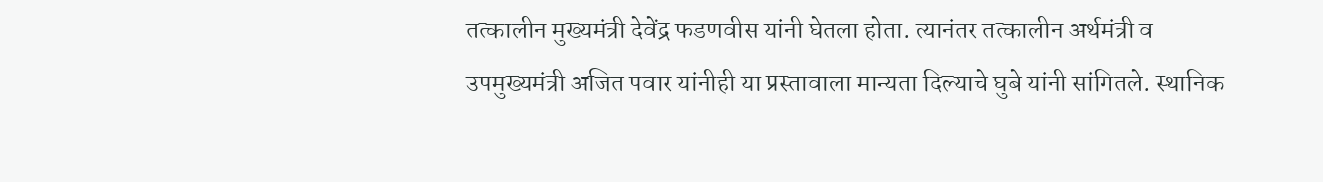तत्कालीन मुख्यमंत्री देवेंद्र फडणवीस यांनी घेतला होता. त्यानंतर तत्कालीन अर्थमंत्री व उपमुख्यमंत्री अजित पवार यांनीही या प्रस्तावाला मान्यता दिल्याचे घुबे यांनी सांगितले. स्थानिक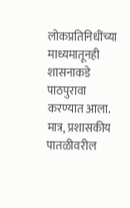लोकप्रतिनिधींच्या माध्यमातूनही शासनाकडे पाठपुरावा करण्यात आला. मात्र, प्रशासकीय पातळीवरील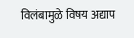विलंबामुळे विषय अद्याप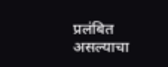प्रलंबित असल्याचा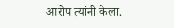आरोप त्यांनी केला.